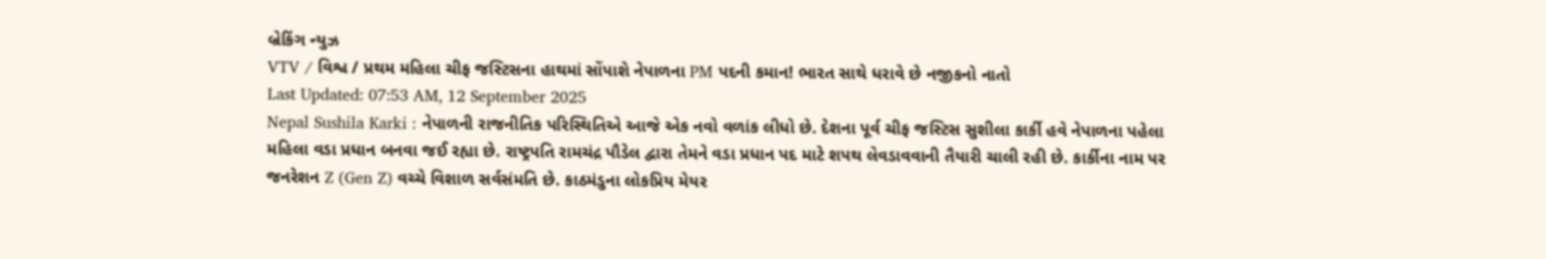બ્રેકિંગ ન્યુઝ
VTV / વિશ્વ / પ્રથમ મહિલા ચીફ જસ્ટિસના હાથમાં સોંપાશે નેપાળના PM પદની કમાન! ભારત સાથે ધરાવે છે નજીકનો નાતો
Last Updated: 07:53 AM, 12 September 2025
Nepal Sushila Karki : નેપાળની રાજનીતિક પરિસ્થિતિએ આજે એક નવો વળાંક લીધો છે. દેશના પૂર્વ ચીફ જસ્ટિસ સુશીલા કાર્કી હવે નેપાળના પહેલા મહિલા વડા પ્રધાન બનવા જઈ રહ્યા છે. રાષ્ટ્રપતિ રામચંદ્ર પૌડેલ દ્વારા તેમને વડા પ્રધાન પદ માટે શપથ લેવડાવવાની તૈયારી ચાલી રહી છે. કાર્કીના નામ પર જનરેશન Z (Gen Z) વચ્ચે વિશાળ સર્વસંમતિ છે. કાઠમંડુના લોકપ્રિય મેયર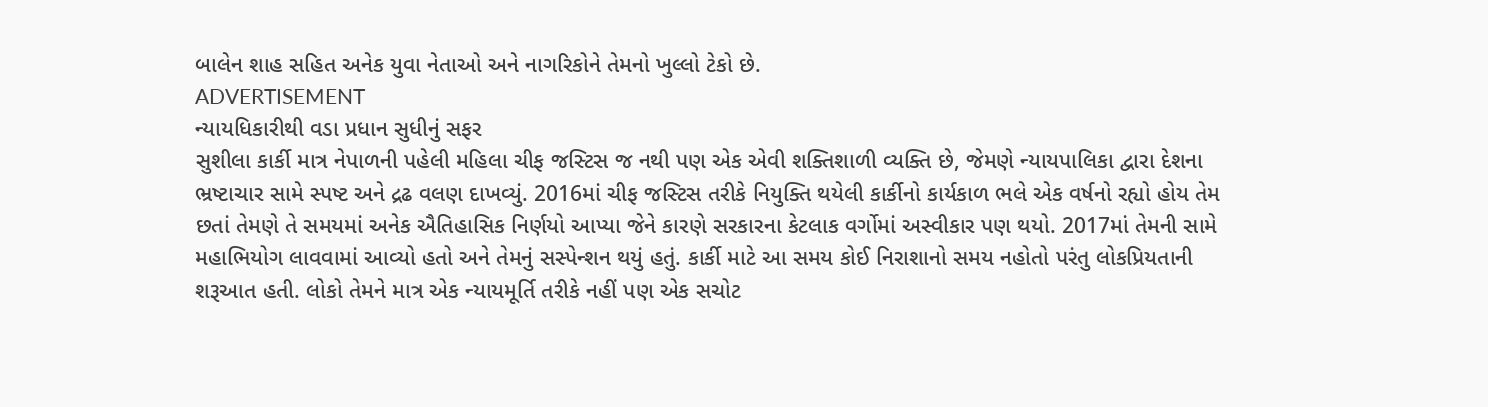બાલેન શાહ સહિત અનેક યુવા નેતાઓ અને નાગરિકોને તેમનો ખુલ્લો ટેકો છે.
ADVERTISEMENT
ન્યાયધિકારીથી વડા પ્રધાન સુધીનું સફર
સુશીલા કાર્કી માત્ર નેપાળની પહેલી મહિલા ચીફ જસ્ટિસ જ નથી પણ એક એવી શક્તિશાળી વ્યક્તિ છે, જેમણે ન્યાયપાલિકા દ્વારા દેશના ભ્રષ્ટાચાર સામે સ્પષ્ટ અને દ્રઢ વલણ દાખવ્યું. 2016માં ચીફ જસ્ટિસ તરીકે નિયુક્તિ થયેલી કાર્કીનો કાર્યકાળ ભલે એક વર્ષનો રહ્યો હોય તેમ છતાં તેમણે તે સમયમાં અનેક ઐતિહાસિક નિર્ણયો આપ્યા જેને કારણે સરકારના કેટલાક વર્ગોમાં અસ્વીકાર પણ થયો. 2017માં તેમની સામે મહાભિયોગ લાવવામાં આવ્યો હતો અને તેમનું સસ્પેન્શન થયું હતું. કાર્કી માટે આ સમય કોઈ નિરાશાનો સમય નહોતો પરંતુ લોકપ્રિયતાની શરૂઆત હતી. લોકો તેમને માત્ર એક ન્યાયમૂર્તિ તરીકે નહીં પણ એક સચોટ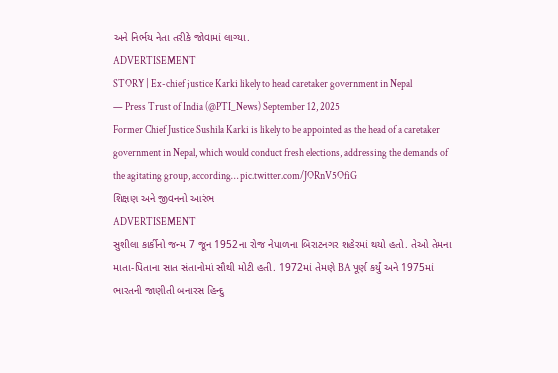અને નિર્ભય નેતા તરીકે જોવામાં લાગ્યા.
ADVERTISEMENT
STORY | Ex-chief justice Karki likely to head caretaker government in Nepal
— Press Trust of India (@PTI_News) September 12, 2025
Former Chief Justice Sushila Karki is likely to be appointed as the head of a caretaker government in Nepal, which would conduct fresh elections, addressing the demands of the agitating group, according… pic.twitter.com/JORnV5OfiG
શિક્ષણ અને જીવનનો આરંભ
ADVERTISEMENT
સુશીલા કાર્કીનો જન્મ 7 જૂન 1952ના રોજ નેપાળના બિરાટનગર શહેરમાં થયો હતો. તેઓ તેમના માતા-પિતાના સાત સંતાનોમાં સૌથી મોટી હતી. 1972માં તેમણે BA પૂર્ણ કર્યું અને 1975માં ભારતની જાણીતી બનારસ હિન્દુ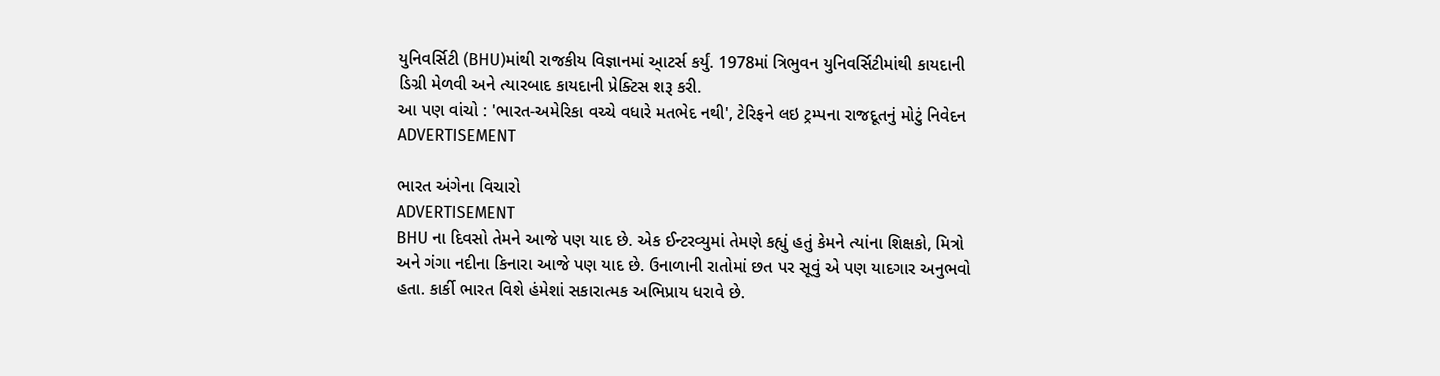યુનિવર્સિટી (BHU)માંથી રાજકીય વિજ્ઞાનમાં આ્ટર્સ કર્યું. 1978માં ત્રિભુવન યુનિવર્સિટીમાંથી કાયદાની ડિગ્રી મેળવી અને ત્યારબાદ કાયદાની પ્રેક્ટિસ શરૂ કરી.
આ પણ વાંચો : 'ભારત-અમેરિકા વચ્ચે વધારે મતભેદ નથી', ટેરિફને લઇ ટ્રમ્પના રાજદૂતનું મોટું નિવેદન
ADVERTISEMENT

ભારત અંગેના વિચારો
ADVERTISEMENT
BHU ના દિવસો તેમને આજે પણ યાદ છે. એક ઈન્ટરવ્યુમાં તેમણે કહ્યું હતું કેમને ત્યાંના શિક્ષકો, મિત્રો અને ગંગા નદીના કિનારા આજે પણ યાદ છે. ઉનાળાની રાતોમાં છત પર સૂવું એ પણ યાદગાર અનુભવો હતા. કાર્કી ભારત વિશે હંમેશાં સકારાત્મક અભિપ્રાય ધરાવે છે.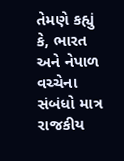તેમણે કહ્યું કે, ભારત અને નેપાળ વચ્ચેના સંબંધો માત્ર રાજકીય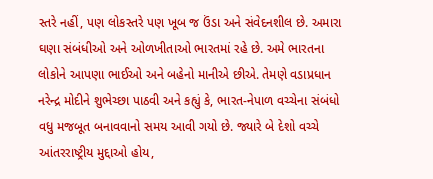સ્તરે નહીં, પણ લોકસ્તરે પણ ખૂબ જ ઉંડા અને સંવેદનશીલ છે. અમારા ઘણા સંબંધીઓ અને ઓળખીતાઓ ભારતમાં રહે છે. અમે ભારતના લોકોને આપણા ભાઈઓ અને બહેનો માનીએ છીએ. તેમણે વડાપ્રધાન નરેન્દ્ર મોદીને શુભેચ્છા પાઠવી અને કહ્યું કે, ભારત-નેપાળ વચ્ચેના સંબંધો વધુ મજબૂત બનાવવાનો સમય આવી ગયો છે. જ્યારે બે દેશો વચ્ચે આંતરરાષ્ટ્રીય મુદ્દાઓ હોય,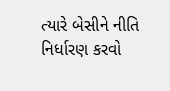ત્યારે બેસીને નીતિ નિર્ધારણ કરવો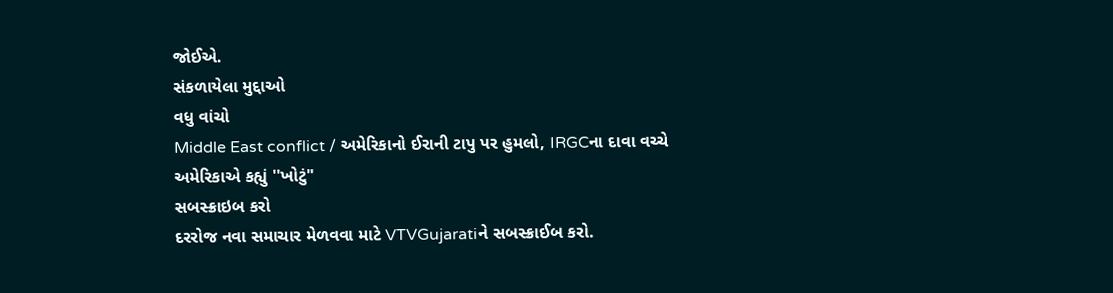જોઈએ.
સંકળાયેલા મુદ્દાઓ
વધુ વાંચો
Middle East conflict / અમેરિકાનો ઈરાની ટાપુ પર હુમલો, IRGCના દાવા વચ્ચે અમેરિકાએ કહ્યું ''ખોટું"
સબસ્ક્રાઇબ કરો
દરરોજ નવા સમાચાર મેળવવા માટે VTVGujaratiને સબસ્ક્રાઈબ કરો.